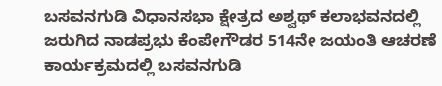ಬಸವನಗುಡಿ ವಿಧಾನಸಭಾ ಕ್ಷೇತ್ರದ ಅಶ್ವಥ್ ಕಲಾಭವನದಲ್ಲಿ ಜರುಗಿದ ನಾಡಪ್ರಭು ಕೆಂಪೇಗೌಡರ 514ನೇ ಜಯಂತಿ ಆಚರಣೆ ಕಾರ್ಯಕ್ರಮದಲ್ಲಿ ಬಸವನಗುಡಿ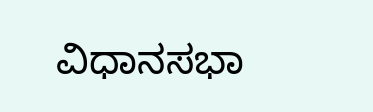ವಿಧಾನಸಭಾ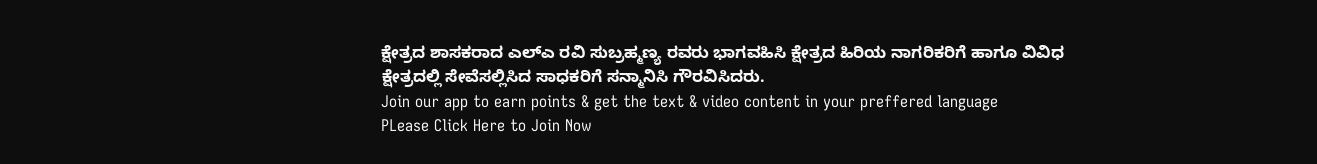ಕ್ಷೇತ್ರದ ಶಾಸಕರಾದ ಎಲ್ಎ ರವಿ ಸುಬ್ರಹ್ಮಣ್ಯ ರವರು ಭಾಗವಹಿಸಿ ಕ್ಷೇತ್ರದ ಹಿರಿಯ ನಾಗರಿಕರಿಗೆ ಹಾಗೂ ವಿವಿಧ ಕ್ಷೇತ್ರದಲ್ಲಿ ಸೇವೆಸಲ್ಲಿಸಿದ ಸಾಧಕರಿಗೆ ಸನ್ಮಾನಿಸಿ ಗೌರವಿಸಿದರು.
Join our app to earn points & get the text & video content in your preffered language
PLease Click Here to Join Now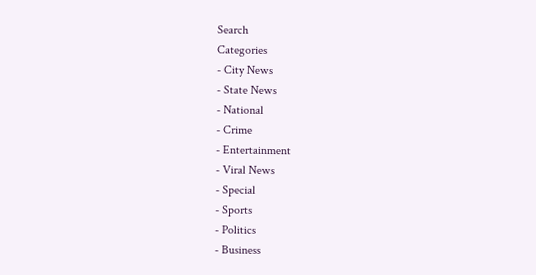Search
Categories
- City News
- State News
- National
- Crime
- Entertainment
- Viral News
- Special
- Sports
- Politics
- Business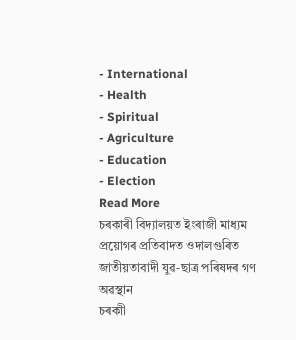- International
- Health
- Spiritual
- Agriculture
- Education
- Election
Read More
চৰকাৰী বিদ্যালয়ত ইংৰাজী মাধ্যম প্ৰয়োগৰ প্ৰতিবাদত ওদালগুৰিত জাতীয়তাবাদী যুৱ-ছাত্ৰ পৰিষদৰ গণ অৱস্থান
চৰকাী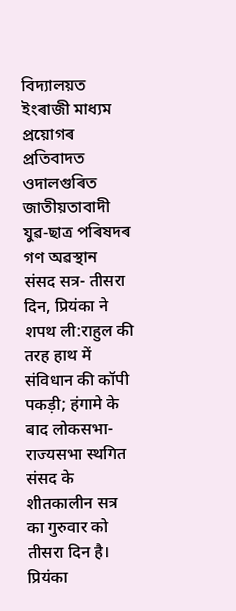বিদ্যালয়ত ইংৰাজী মাধ্যম প্ৰয়োগৰ প্ৰতিবাদত ওদালগুৰিত জাতীয়তাবাদী যুৱ-ছাত্ৰ পৰিষদৰ গণ অৱস্থান
संसद सत्र- तीसरा दिन, प्रियंका ने शपथ ली:राहुल की तरह हाथ में संविधान की कॉपी पकड़ी; हंगामे के बाद लोकसभा-राज्यसभा स्थगित
संसद के शीतकालीन सत्र का गुरुवार को तीसरा दिन है। प्रियंका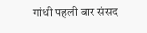गांधी पहली बार संसद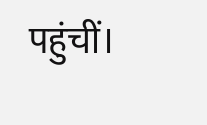पहुंचीं।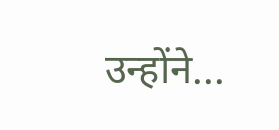उन्होंने...